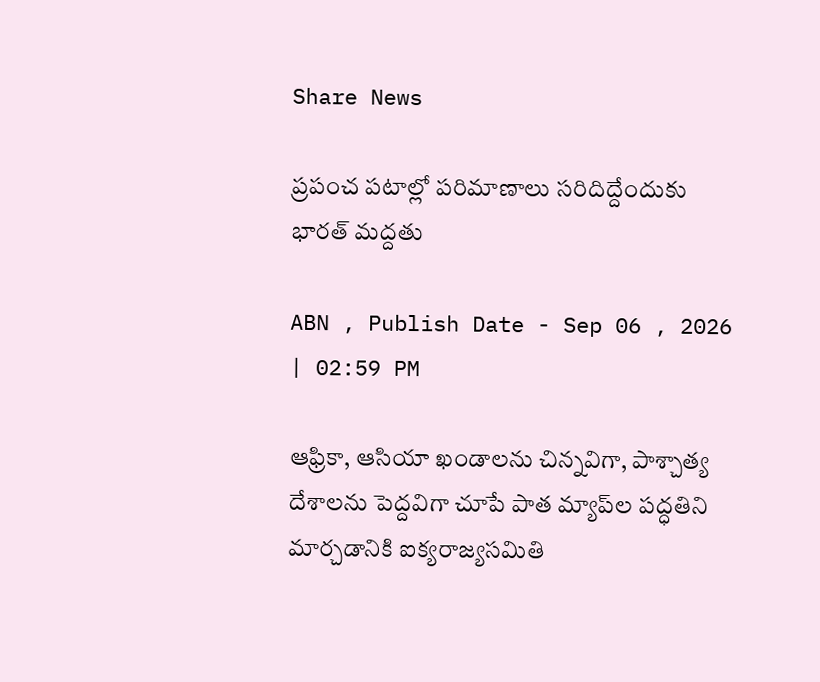Share News

ప్రపంచ పటాల్లో పరిమాణాలు సరిదిద్దేందుకు భారత్ మద్దతు

ABN , Publish Date - Sep 06 , 2026 | 02:59 PM

ఆఫ్రికా, ఆసియా ఖండాలను చిన్నవిగా, పాశ్చాత్య దేశాలను పెద్దవిగా చూపే పాత మ్యాప్‌ల పద్ధతిని మార్చడానికి ఐక్యరాజ్యసమితి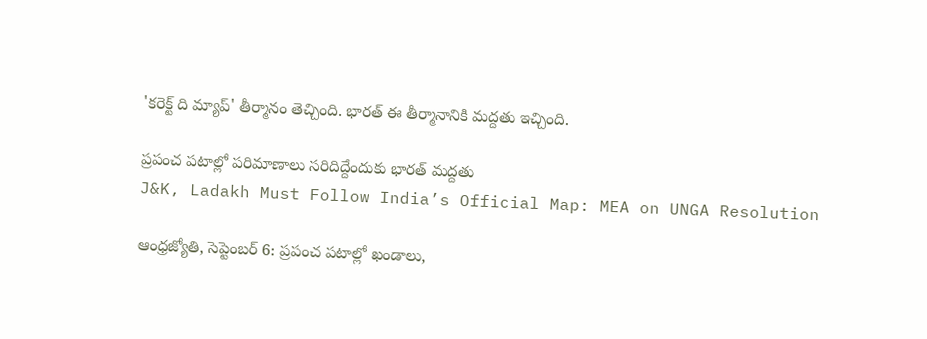'కరెక్ట్ ది మ్యాప్' తీర్మానం తెచ్చింది. భారత్ ఈ తీర్మానానికి మద్దతు ఇచ్చింది.

ప్రపంచ పటాల్లో పరిమాణాలు సరిదిద్దేందుకు భారత్ మద్దతు
J&K, Ladakh Must Follow India’s Official Map: MEA on UNGA Resolution

ఆంధ్రజ్యోతి, సెప్టెంబర్ 6: ప్రపంచ పటాల్లో ఖండాలు,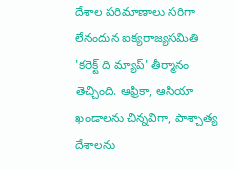దేశాల పరిమాణాలు సరిగా లేనందున ఐక్యరాజ్యసమితి 'కరెక్ట్ ది మ్యాప్' తీర్మానం తెచ్చింది. ఆఫ్రికా, ఆసియా ఖండాలను చిన్నవిగా, పాశ్చాత్య దేశాలను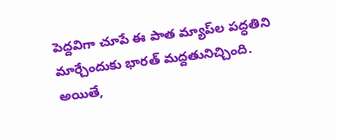పెద్దవిగా చూపే ఈ పాత మ్యాప్‌ల పద్ధతిని మార్చేందుకు భారత్ మద్దతునిచ్చింది. అయితే,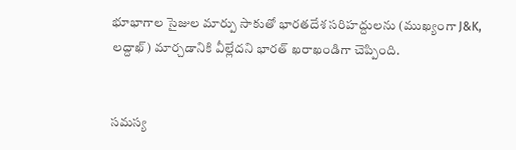భూభాగాల సైజుల మార్పు సాకుతో భారతదేశ సరిహద్దులను (ముఖ్యంగా J&K, లద్దాఖ్) మార్చడానికి వీల్లేదని భారత్ ఖరాఖండిగా చెప్పింది.


సమస్య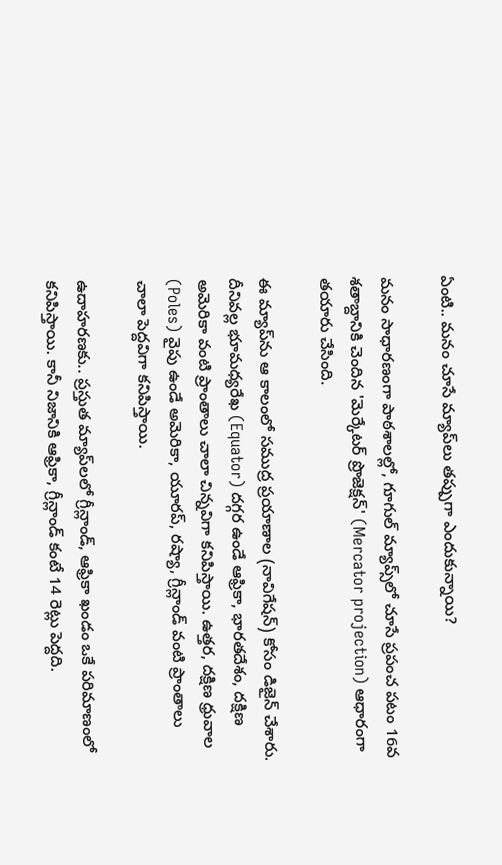ఏంటి.. మనం చూసే మ్యాప్‌లు తప్పుగా ఎందుకున్నాయి?

మనం సాధారణంగా పాఠశాలల్లో, గూగుల్ మ్యాప్స్‌లో చూసే ప్రపంచ పటం 16వ శతాబ్దానికి చెందిన 'మెర్కేటర్ ప్రొజెక్షన్' (Mercator projection) ఆధారంగా తయారు చేసింది.

ఈ మ్యాప్‌ను ఆ కాలంలో సముద్ర ప్రయాణాల (నావిగేషన్) కోసం డిజైన్ చేశారు. దీనివల్ల భూమధ్యరేఖ (Equator) దగ్గర ఉండే ఆఫ్రికా, భారతదేశం, దక్షిణ అమెరికా వంటి ప్రాంతాలు చాలా చిన్నవిగా కనిపిస్తాయి. ఉత్తర, దక్షిణ ధ్రువాల (Poles) వైపు ఉండే అమెరికా, యూరప్, రష్యా, గ్రీన్లాండ్ వంటి ప్రాంతాలు చాలా పెద్దవిగా కనిపిస్తాయి.

ఉదాహరణకు.. ప్రస్తుత మ్యాప్‌లలో గ్రీన్లాండ్, ఆఫ్రికా ఖండం ఒకే పరిమాణంలో కనిపిస్తాయి. కానీ నిజానికి ఆఫ్రికా, గ్రీన్లాండ్ కంటే 14 రెట్లు పెద్దది.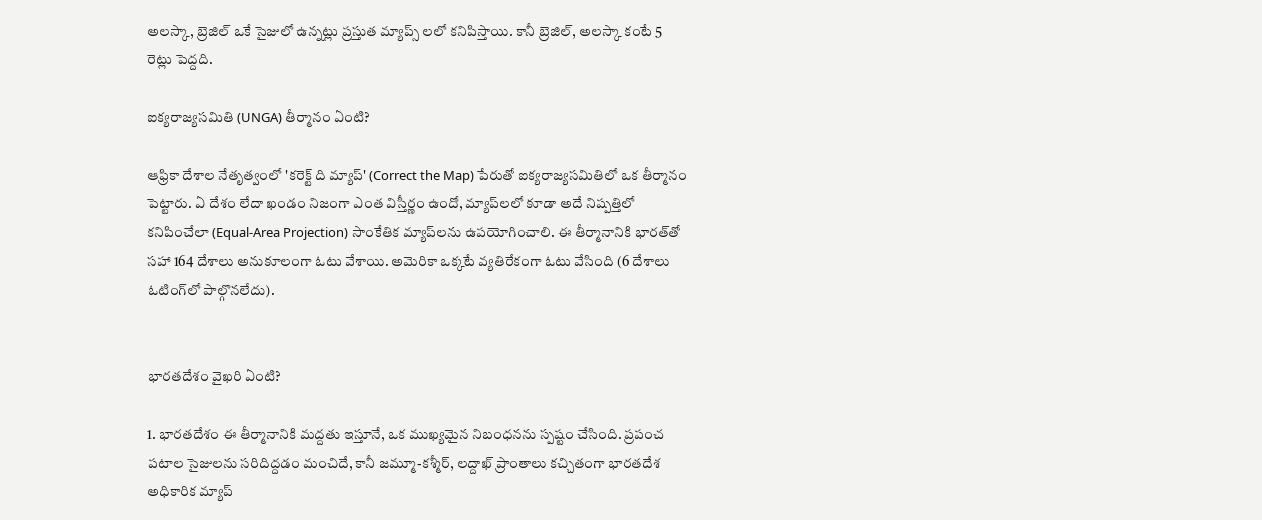అలస్కా, బ్రెజిల్ ఒకే సైజులో ఉన్నట్లు ప్రస్తుత మ్యాప్స్ లలో కనిపిస్తాయి. కానీ బ్రెజిల్, అలస్కా కంటే 5 రెట్లు పెద్దది.

ఐక్యరాజ్యసమితి (UNGA) తీర్మానం ఏంటి?

ఆఫ్రికా దేశాల నేతృత్వంలో 'కరెక్ట్ ది మ్యాప్' (Correct the Map) పేరుతో ఐక్యరాజ్యసమితిలో ఒక తీర్మానం పెట్టారు. ఏ దేశం లేదా ఖండం నిజంగా ఎంత విస్తీర్ణం ఉందో, మ్యాప్‌లలో కూడా అదే నిష్పత్తిలో కనిపించేలా (Equal-Area Projection) సాంకేతిక మ్యాప్‌లను ఉపయోగించాలి. ఈ తీర్మానానికి భారత్‌తో సహా 164 దేశాలు అనుకూలంగా ఓటు వేశాయి. అమెరికా ఒక్కటే వ్యతిరేకంగా ఓటు వేసింది (6 దేశాలు ఓటింగ్‌లో పాల్గొనలేదు).


భారతదేశం వైఖరి ఏంటి?

1. భారతదేశం ఈ తీర్మానానికి మద్దతు ఇస్తూనే, ఒక ముఖ్యమైన నిబంధనను స్పష్టం చేసింది. ప్రపంచ పటాల సైజులను సరిదిద్దడం మంచిదే, కానీ జమ్మూ-కశ్మీర్, లద్దాఖ్ ప్రాంతాలు కచ్చితంగా భారతదేశ అధికారిక మ్యాప్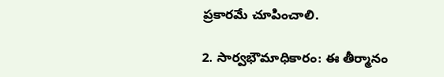ప్రకారమే చూపించాలి.

2. సార్వభౌమాధికారం: ఈ తీర్మానం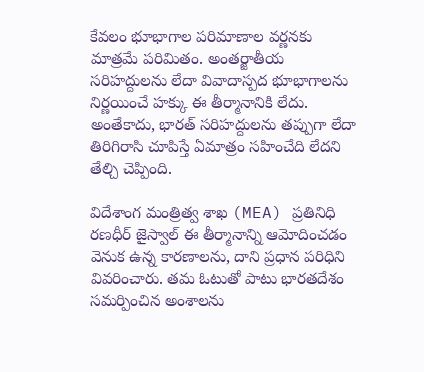కేవలం భూభాగాల పరిమాణాల వర్ణనకు మాత్రమే పరిమితం. అంతర్జాతీయ సరిహద్దులను లేదా వివాదాస్పద భూభాగాలను నిర్ణయించే హక్కు ఈ తీర్మానానికి లేదు. అంతేకాదు, భారత్ సరిహద్దులను తప్పుగా లేదా తిరిగిరాసి చూపిస్తే ఏమాత్రం సహించేది లేదని తేల్చి చెప్పింది.

విదేశాంగ మంత్రిత్వ శాఖ (MEA) ప్రతినిధి రణధీర్ జైస్వాల్ ఈ తీర్మానాన్ని ఆమోదించడం వెనుక ఉన్న కారణాలను, దాని ప్రధాన పరిధిని వివరించారు. తమ ఓటుతో పాటు భారతదేశం సమర్పించిన అంశాలను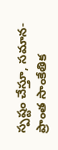స్పష్టం చేస్తూ, సమాన-ప్రాంత సాంకేతిక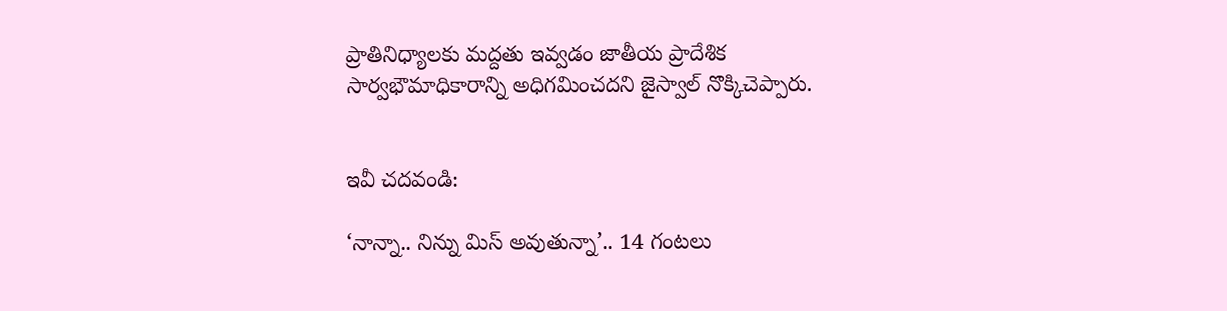ప్రాతినిధ్యాలకు మద్దతు ఇవ్వడం జాతీయ ప్రాదేశిక సార్వభౌమాధికారాన్ని అధిగమించదని జైస్వాల్ నొక్కిచెప్పారు.


ఇవీ చదవండి:

‘నాన్నా.. నిన్ను మిస్ అవుతున్నా’.. 14 గంటలు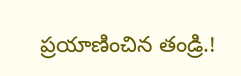ప్రయాణించిన తండ్రి.!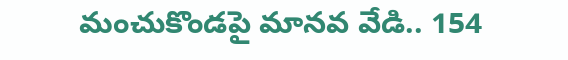మంచుకొండపై మానవ వేడి.. 154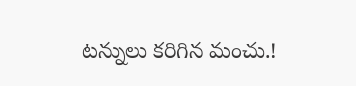టన్నులు కరిగిన మంచు.!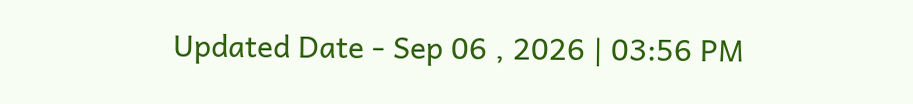Updated Date - Sep 06 , 2026 | 03:56 PM